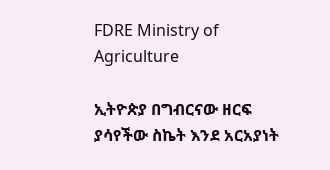FDRE Ministry of Agriculture

ኢትዮጵያ በግብርናው ዘርፍ ያሳየችው ስኬት እንደ አርአያነት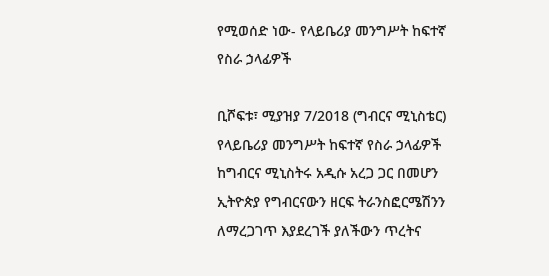የሚወሰድ ነው- የላይቤሪያ መንግሥት ከፍተኛ የስራ ኃላፊዎች

ቢሾፍቱ፣ ሚያዝያ 7/2018 (ግብርና ሚኒስቴር) የላይቤሪያ መንግሥት ከፍተኛ የስራ ኃላፊዎች ከግብርና ሚኒስትሩ አዲሱ አረጋ ጋር በመሆን ኢትዮጵያ የግብርናውን ዘርፍ ትራንስፎርሜሽንን ለማረጋገጥ እያደረገች ያለችውን ጥረትና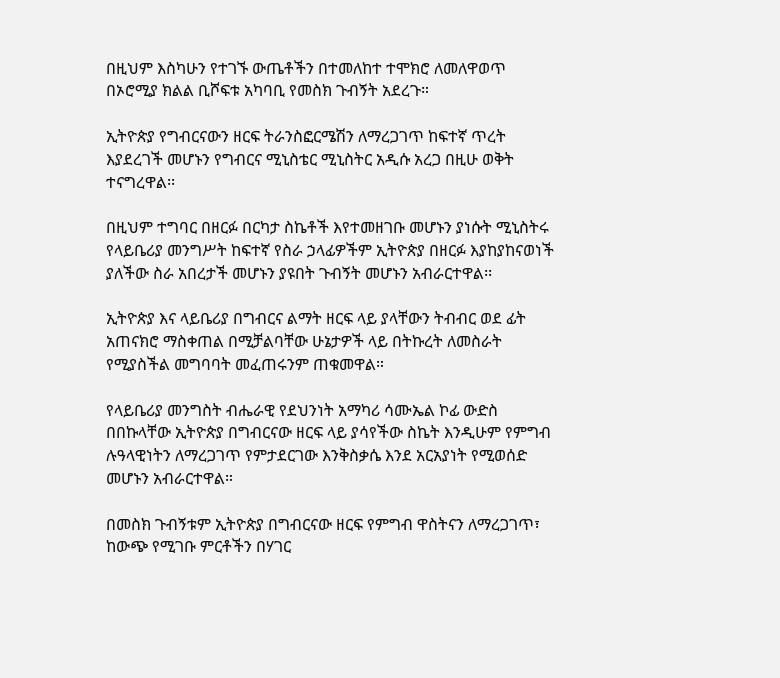በዚህም እስካሁን የተገኙ ውጤቶችን በተመለከተ ተሞክሮ ለመለዋወጥ በኦሮሚያ ክልል ቢሾፍቱ አካባቢ የመስክ ጉብኝት አደረጉ።

ኢትዮጵያ የግብርናውን ዘርፍ ትራንስፎርሜሽን ለማረጋገጥ ከፍተኛ ጥረት እያደረገች መሆኑን የግብርና ሚኒስቴር ሚኒስትር አዲሱ አረጋ በዚሁ ወቅት ተናግረዋል፡፡

በዚህም ተግባር በዘርፉ በርካታ ስኬቶች እየተመዘገቡ መሆኑን ያነሱት ሚኒስትሩ የላይቤሪያ መንግሥት ከፍተኛ የስራ ኃላፊዎችም ኢትዮጵያ በዘርፉ እያከያከናወነች ያለችው ስራ አበረታች መሆኑን ያዩበት ጉብኝት መሆኑን አብራርተዋል፡፡

ኢትዮጵያ እና ላይቤሪያ በግብርና ልማት ዘርፍ ላይ ያላቸውን ትብብር ወደ ፊት አጠናክሮ ማስቀጠል በሚቻልባቸው ሁኔታዎች ላይ በትኩረት ለመስራት የሚያስችል መግባባት መፈጠሩንም ጠቁመዋል።

የላይቤሪያ መንግስት ብሔራዊ የደህንነት አማካሪ ሳሙኤል ኮፊ ውድስ በበኩላቸው ኢትዮጵያ በግብርናው ዘርፍ ላይ ያሳየችው ስኬት እንዲሁም የምግብ ሉዓላዊነትን ለማረጋገጥ የምታደርገው እንቅስቃሴ እንደ አርአያነት የሚወሰድ መሆኑን አብራርተዋል።

በመስክ ጉብኝቱም ኢትዮጵያ በግብርናው ዘርፍ የምግብ ዋስትናን ለማረጋገጥ፣ ከውጭ የሚገቡ ምርቶችን በሃገር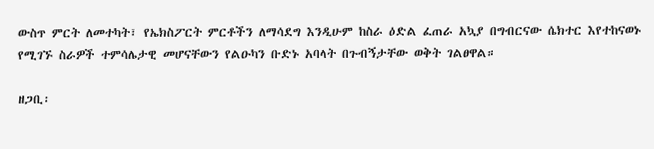ውስጥ ምርት ለመተካት፣ የኤክስፖርት ምርቶችን ለማሳደግ እንዲሁም ከስራ ዕድል ፈጠራ አኳያ በግብርናው ሴክተር እየተከናወኑ የሚገኙ ስራዎች ተምሳሌታዊ መሆናቸውን የልዑካን ቡድኑ አባላት በጉብኝታቸው ወቅት ገልፀዋል።

ዘጋቢ፡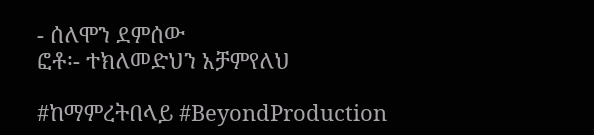- ሰለሞን ደምሰው
ፎቶ፡- ተክለመድህን አቻምየለህ

#ከማምረትበላይ #BeyondProduction